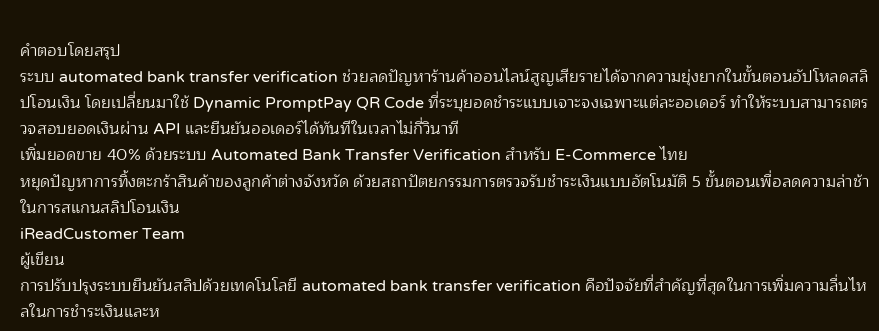คำตอบโดยสรุป
ระบบ automated bank transfer verification ช่วยลดปัญหาร้านค้าออนไลน์สูญเสียรายได้จากความยุ่งยากในขั้นตอนอัปโหลดสลิปโอนเงิน โดยเปลี่ยนมาใช้ Dynamic PromptPay QR Code ที่ระบุยอดชำระแบบเจาะจงเฉพาะแต่ละออเดอร์ ทำให้ระบบสามารถตรวจสอบยอดเงินผ่าน API และยืนยันออเดอร์ได้ทันทีในเวลาไม่กี่วินาที
เพิ่มยอดขาย 40% ด้วยระบบ Automated Bank Transfer Verification สำหรับ E-Commerce ไทย
หยุดปัญหาการทิ้งตะกร้าสินค้าของลูกค้าต่างจังหวัด ด้วยสถาปัตยกรรมการตรวจรับชำระเงินแบบอัตโนมัติ 5 ขั้นตอนเพื่อลดความล่าช้าในการสแกนสลิปโอนเงิน
iReadCustomer Team
ผู้เขียน
การปรับปรุงระบบยืนยันสลิปด้วยเทคโนโลยี automated bank transfer verification คือปัจจัยที่สำคัญที่สุดในการเพิ่มความลื่นไหลในการชำระเงินและห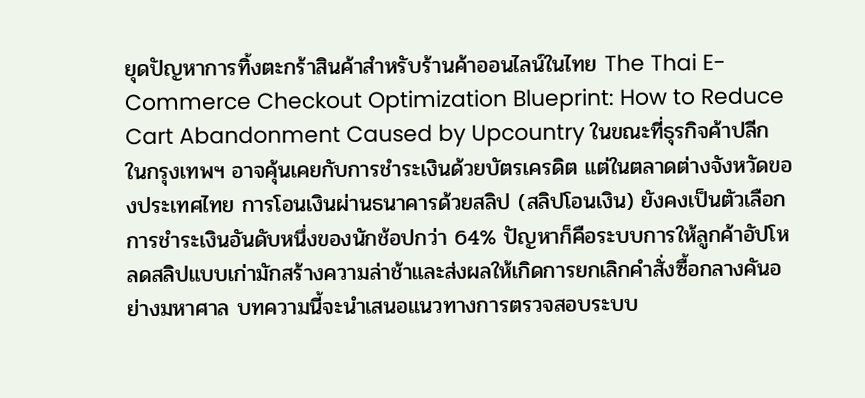ยุดปัญหาการทิ้งตะกร้าสินค้าสำหรับร้านค้าออนไลน์ในไทย The Thai E-Commerce Checkout Optimization Blueprint: How to Reduce Cart Abandonment Caused by Upcountry ในขณะที่ธุรกิจค้าปลีกในกรุงเทพฯ อาจคุ้นเคยกับการชำระเงินด้วยบัตรเครดิต แต่ในตลาดต่างจังหวัดของประเทศไทย การโอนเงินผ่านธนาคารด้วยสลิป (สลิปโอนเงิน) ยังคงเป็นตัวเลือกการชำระเงินอันดับหนึ่งของนักช้อปกว่า 64% ปัญหาก็คือระบบการให้ลูกค้าอัปโหลดสลิปแบบเก่ามักสร้างความล่าช้าและส่งผลให้เกิดการยกเลิกคำสั่งซื้อกลางคันอย่างมหาศาล บทความนี้จะนำเสนอแนวทางการตรวจสอบระบบ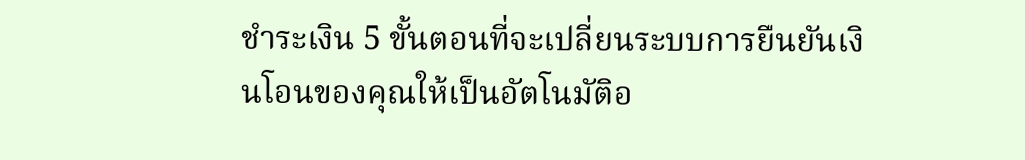ชำระเงิน 5 ขั้นตอนที่จะเปลี่ยนระบบการยืนยันเงินโอนของคุณให้เป็นอัตโนมัติอ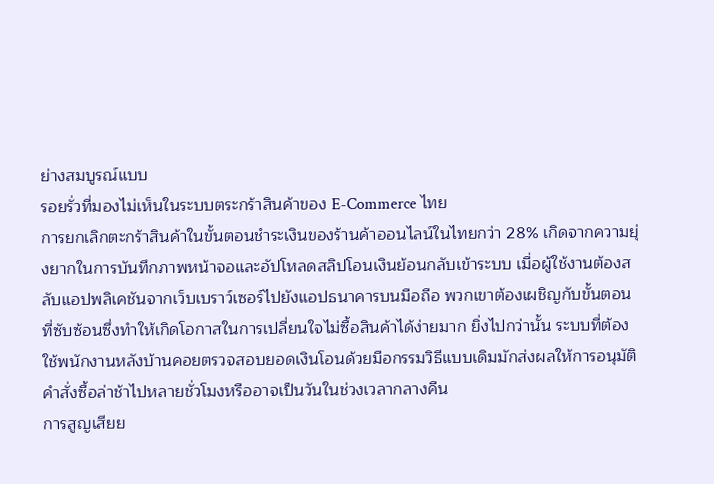ย่างสมบูรณ์แบบ
รอยรั่วที่มองไม่เห็นในระบบตระกร้าสินค้าของ E-Commerce ไทย
การยกเลิกตะกร้าสินค้าในขั้นตอนชำระเงินของร้านค้าออนไลน์ในไทยกว่า 28% เกิดจากความยุ่งยากในการบันทึกภาพหน้าจอและอัปโหลดสลิปโอนเงินย้อนกลับเข้าระบบ เมื่อผู้ใช้งานต้องสลับแอปพลิเคชันจากเว็บเบราว์เซอร์ไปยังแอปธนาคารบนมือถือ พวกเขาต้องเผชิญกับขั้นตอนที่ซับซ้อนซึ่งทำให้เกิดโอกาสในการเปลี่ยนใจไม่ซื้อสินค้าได้ง่ายมาก ยิ่งไปกว่านั้น ระบบที่ต้องใช้พนักงานหลังบ้านคอยตรวจสอบยอดเงินโอนด้วยมือกรรมวิธีแบบเดิมมักส่งผลให้การอนุมัติคำสั่งซื้อล่าช้าไปหลายชั่วโมงหรืออาจเป็นวันในช่วงเวลากลางคืน
การสูญเสียย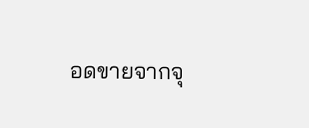อดขายจากจุ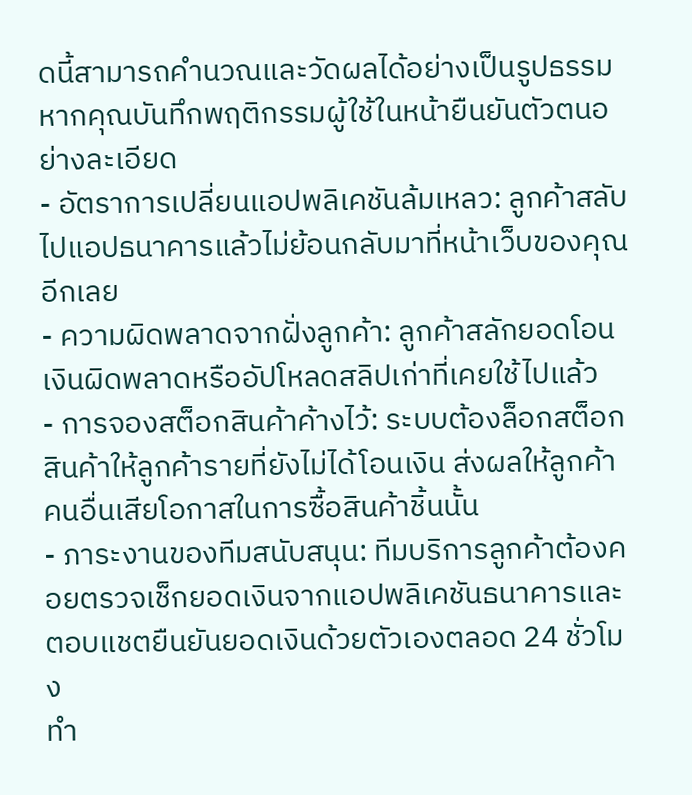ดนี้สามารถคำนวณและวัดผลได้อย่างเป็นรูปธรรมหากคุณบันทึกพฤติกรรมผู้ใช้ในหน้ายืนยันตัวตนอย่างละเอียด
- อัตราการเปลี่ยนแอปพลิเคชันล้มเหลว: ลูกค้าสลับไปแอปธนาคารแล้วไม่ย้อนกลับมาที่หน้าเว็บของคุณอีกเลย
- ความผิดพลาดจากฝั่งลูกค้า: ลูกค้าสลักยอดโอนเงินผิดพลาดหรืออัปโหลดสลิปเก่าที่เคยใช้ไปแล้ว
- การจองสต็อกสินค้าค้างไว้: ระบบต้องล็อกสต็อกสินค้าให้ลูกค้ารายที่ยังไม่ได้โอนเงิน ส่งผลให้ลูกค้าคนอื่นเสียโอกาสในการซื้อสินค้าชิ้นนั้น
- ภาระงานของทีมสนับสนุน: ทีมบริการลูกค้าต้องคอยตรวจเช็กยอดเงินจากแอปพลิเคชันธนาคารและตอบแชตยืนยันยอดเงินด้วยตัวเองตลอด 24 ชั่วโมง
ทำ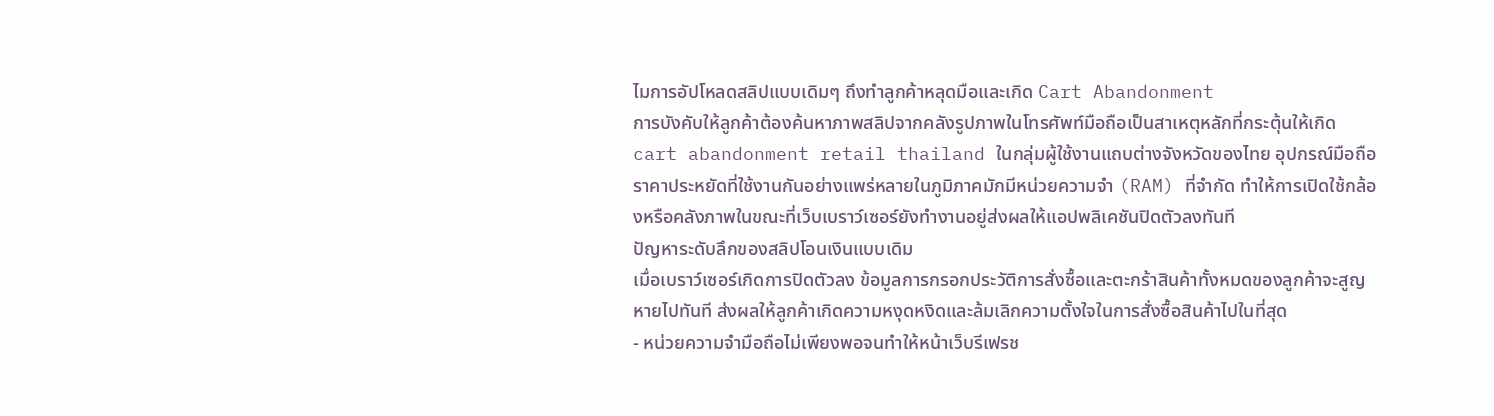ไมการอัปโหลดสลิปแบบเดิมๆ ถึงทำลูกค้าหลุดมือและเกิด Cart Abandonment
การบังคับให้ลูกค้าต้องค้นหาภาพสลิปจากคลังรูปภาพในโทรศัพท์มือถือเป็นสาเหตุหลักที่กระตุ้นให้เกิด cart abandonment retail thailand ในกลุ่มผู้ใช้งานแถบต่างจังหวัดของไทย อุปกรณ์มือถือราคาประหยัดที่ใช้งานกันอย่างแพร่หลายในภูมิภาคมักมีหน่วยความจำ (RAM) ที่จำกัด ทำให้การเปิดใช้กล้องหรือคลังภาพในขณะที่เว็บเบราว์เซอร์ยังทำงานอยู่ส่งผลให้แอปพลิเคชันปิดตัวลงทันที
ปัญหาระดับลึกของสลิปโอนเงินแบบเดิม
เมื่อเบราว์เซอร์เกิดการปิดตัวลง ข้อมูลการกรอกประวัติการสั่งซื้อและตะกร้าสินค้าทั้งหมดของลูกค้าจะสูญหายไปทันที ส่งผลให้ลูกค้าเกิดความหงุดหงิดและล้มเลิกความตั้งใจในการสั่งซื้อสินค้าไปในที่สุด
- หน่วยความจำมือถือไม่เพียงพอจนทำให้หน้าเว็บรีเฟรช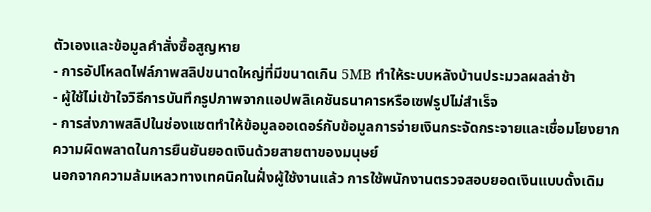ตัวเองและข้อมูลคำสั่งซื้อสูญหาย
- การอัปโหลดไฟล์ภาพสลิปขนาดใหญ่ที่มีขนาดเกิน 5MB ทำให้ระบบหลังบ้านประมวลผลล่าช้า
- ผู้ใช้ไม่เข้าใจวิธีการบันทึกรูปภาพจากแอปพลิเคชันธนาคารหรือเซฟรูปไม่สำเร็จ
- การส่งภาพสลิปในช่องแชตทำให้ข้อมูลออเดอร์กับข้อมูลการจ่ายเงินกระจัดกระจายและเชื่อมโยงยาก
ความผิดพลาดในการยืนยันยอดเงินด้วยสายตาของมนุษย์
นอกจากความล้มเหลวทางเทคนิคในฝั่งผู้ใช้งานแล้ว การใช้พนักงานตรวจสอบยอดเงินแบบดั้งเดิม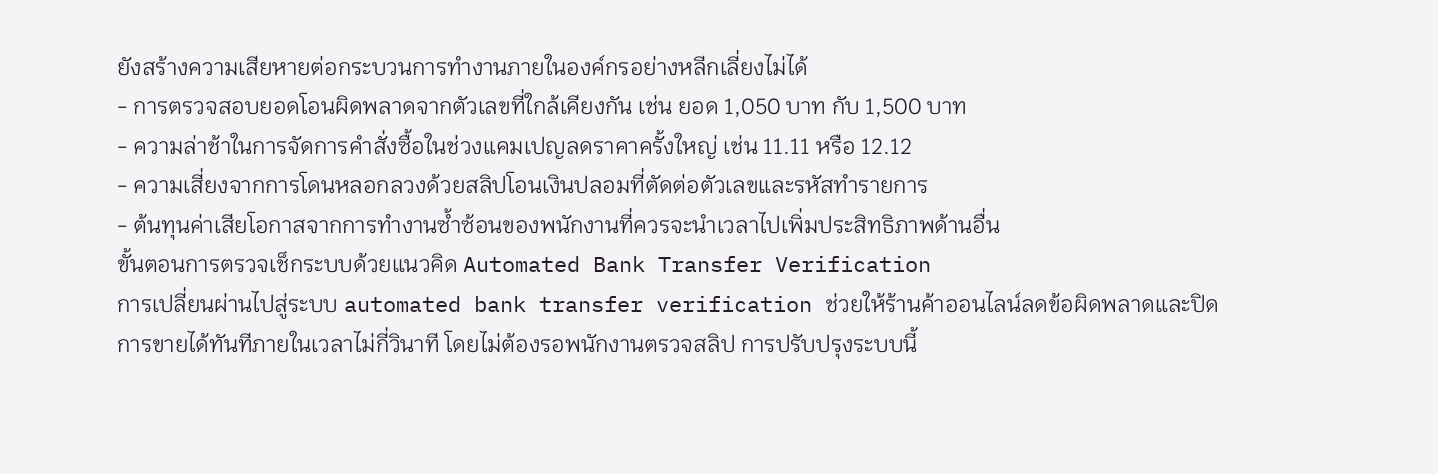ยังสร้างความเสียหายต่อกระบวนการทำงานภายในองค์กรอย่างหลีกเลี่ยงไม่ได้
- การตรวจสอบยอดโอนผิดพลาดจากตัวเลขที่ใกล้เคียงกัน เช่น ยอด 1,050 บาท กับ 1,500 บาท
- ความล่าช้าในการจัดการคำสั่งซื้อในช่วงแคมเปญลดราคาครั้งใหญ่ เช่น 11.11 หรือ 12.12
- ความเสี่ยงจากการโดนหลอกลวงด้วยสลิปโอนเงินปลอมที่ตัดต่อตัวเลขและรหัสทำรายการ
- ต้นทุนค่าเสียโอกาสจากการทำงานซ้ำซ้อนของพนักงานที่ควรจะนำเวลาไปเพิ่มประสิทธิภาพด้านอื่น
ขั้นตอนการตรวจเช็กระบบด้วยแนวคิด Automated Bank Transfer Verification
การเปลี่ยนผ่านไปสู่ระบบ automated bank transfer verification ช่วยให้ร้านค้าออนไลน์ลดข้อผิดพลาดและปิดการขายได้ทันทีภายในเวลาไม่กี่วินาที โดยไม่ต้องรอพนักงานตรวจสลิป การปรับปรุงระบบนี้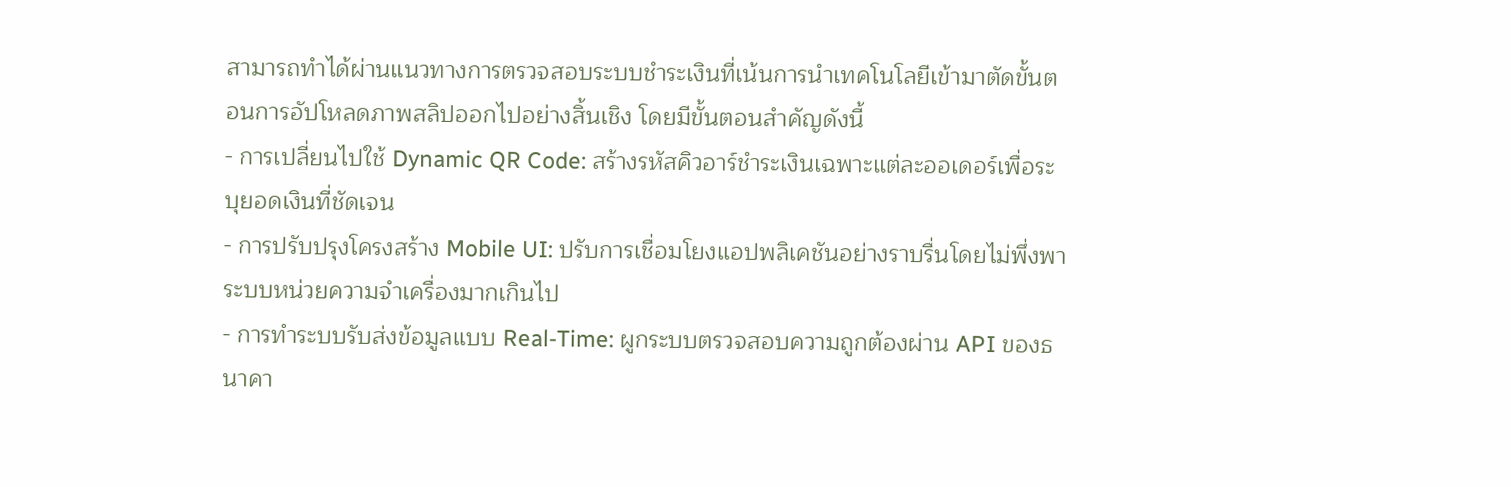สามารถทำได้ผ่านแนวทางการตรวจสอบระบบชำระเงินที่เน้นการนำเทคโนโลยีเข้ามาตัดขั้นตอนการอัปโหลดภาพสลิปออกไปอย่างสิ้นเชิง โดยมีขั้นตอนสำคัญดังนี้
- การเปลี่ยนไปใช้ Dynamic QR Code: สร้างรหัสคิวอาร์ชำระเงินเฉพาะแต่ละออเดอร์เพื่อระบุยอดเงินที่ชัดเจน
- การปรับปรุงโครงสร้าง Mobile UI: ปรับการเชื่อมโยงแอปพลิเคชันอย่างราบรื่นโดยไม่พึ่งพาระบบหน่วยความจำเครื่องมากเกินไป
- การทำระบบรับส่งข้อมูลแบบ Real-Time: ผูกระบบตรวจสอบความถูกต้องผ่าน API ของธนาคา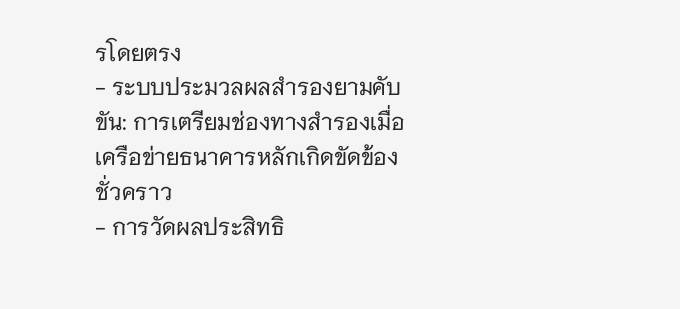รโดยตรง
- ระบบประมวลผลสำรองยามคับขัน: การเตรียมช่องทางสำรองเมื่อเครือข่ายธนาคารหลักเกิดขัดข้องชั่วคราว
- การวัดผลประสิทธิ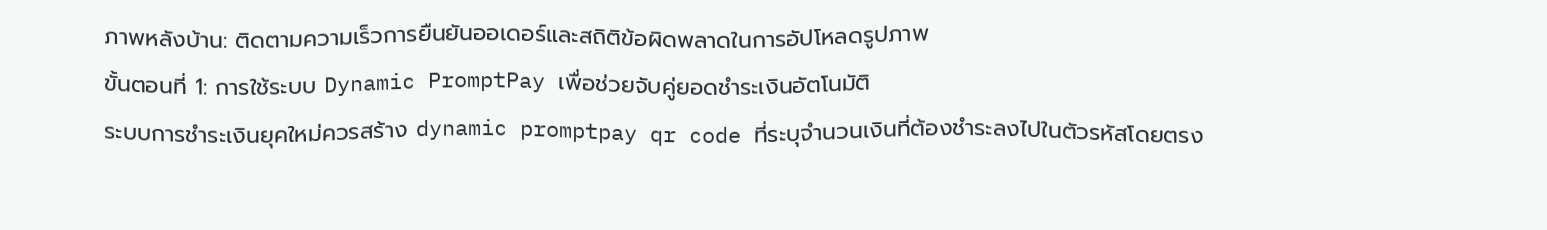ภาพหลังบ้าน: ติดตามความเร็วการยืนยันออเดอร์และสถิติข้อผิดพลาดในการอัปโหลดรูปภาพ
ขั้นตอนที่ 1: การใช้ระบบ Dynamic PromptPay เพื่อช่วยจับคู่ยอดชำระเงินอัตโนมัติ
ระบบการชำระเงินยุคใหม่ควรสร้าง dynamic promptpay qr code ที่ระบุจำนวนเงินที่ต้องชำระลงไปในตัวรหัสโดยตรง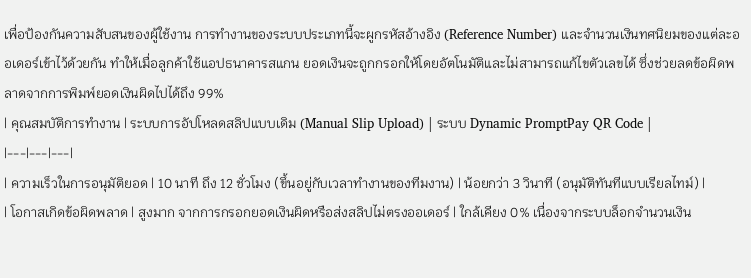เพื่อป้องกันความสับสนของผู้ใช้งาน การทำงานของระบบประเภทนี้จะผูกรหัสอ้างอิง (Reference Number) และจำนวนเงินทศนิยมของแต่ละออเดอร์เข้าไว้ด้วยกัน ทำให้เมื่อลูกค้าใช้แอปธนาคารสแกน ยอดเงินจะถูกกรอกให้โดยอัตโนมัติและไม่สามารถแก้ไขตัวเลขได้ ซึ่งช่วยลดข้อผิดพลาดจากการพิมพ์ยอดเงินผิดไปได้ถึง 99%
| คุณสมบัติการทำงาน | ระบบการอัปโหลดสลิปแบบเดิม (Manual Slip Upload) | ระบบ Dynamic PromptPay QR Code |
|---|---|---|
| ความเร็วในการอนุมัติยอด | 10 นาที ถึง 12 ชั่วโมง (ขึ้นอยู่กับเวลาทำงานของทีมงาน) | น้อยกว่า 3 วินาที (อนุมัติทันทีแบบเรียลไทม์) |
| โอกาสเกิดข้อผิดพลาด | สูงมาก จากการกรอกยอดเงินผิดหรือส่งสลิปไม่ตรงออเดอร์ | ใกล้เคียง 0% เนื่องจากระบบล็อกจำนวนเงิน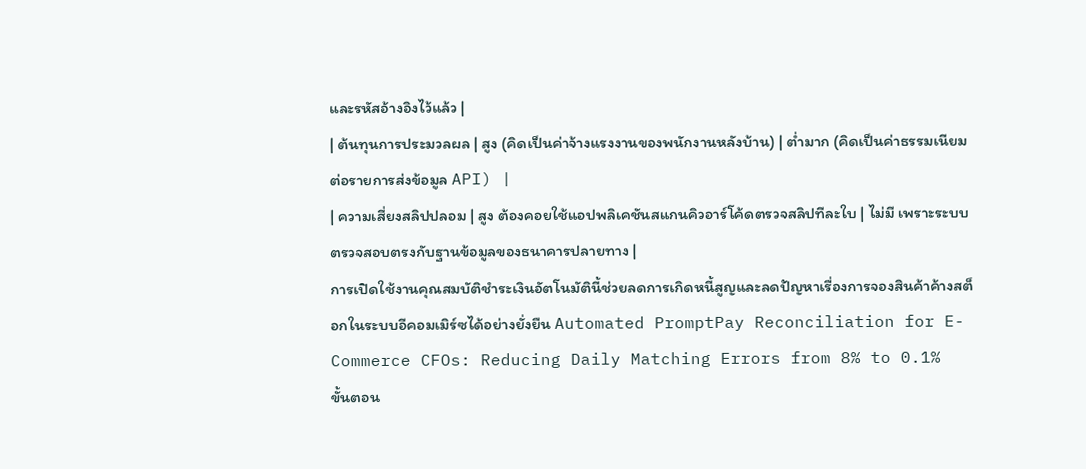และรหัสอ้างอิงไว้แล้ว |
| ต้นทุนการประมวลผล | สูง (คิดเป็นค่าจ้างแรงงานของพนักงานหลังบ้าน) | ต่ำมาก (คิดเป็นค่าธรรมเนียมต่อรายการส่งข้อมูล API) |
| ความเสี่ยงสลิปปลอม | สูง ต้องคอยใช้แอปพลิเคชันสแกนคิวอาร์โค้ดตรวจสลิปทีละใบ | ไม่มี เพราะระบบตรวจสอบตรงกับฐานข้อมูลของธนาคารปลายทาง |
การเปิดใช้งานคุณสมบัติชำระเงินอัตโนมัตินี้ช่วยลดการเกิดหนี้สูญและลดปัญหาเรื่องการจองสินค้าค้างสต็อกในระบบอีคอมเมิร์ซได้อย่างยั่งยืน Automated PromptPay Reconciliation for E-Commerce CFOs: Reducing Daily Matching Errors from 8% to 0.1%
ขั้นตอน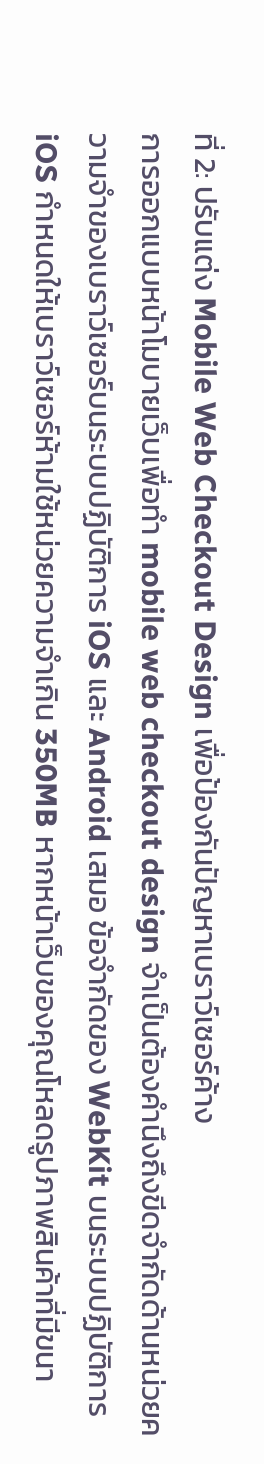ที่ 2: ปรับแต่ง Mobile Web Checkout Design เพื่อป้องกันปัญหาเบราว์เซอร์ค้าง
การออกแบบหน้าโมบายเว็บเพื่อทำ mobile web checkout design จำเป็นต้องคำนึงถึงขีดจำกัดด้านหน่วยความจำของเบราว์เซอร์บนระบบปฏิบัติการ iOS และ Android เสมอ ข้อจำกัดของ WebKit บนระบบปฏิบัติการ iOS กำหนดให้เบราว์เซอร์ห้ามใช้หน่วยความจำเกิน 350MB หากหน้าเว็บของคุณโหลดรูปภาพสินค้าที่มีขนา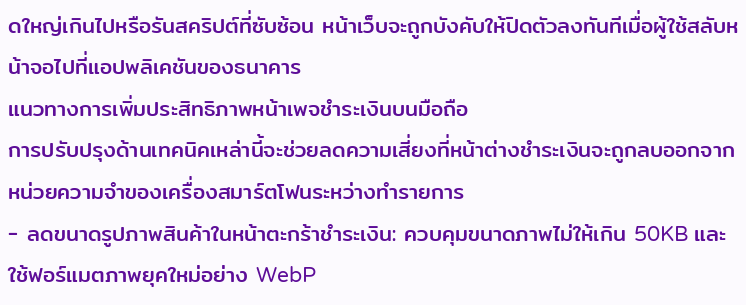ดใหญ่เกินไปหรือรันสคริปต์ที่ซับซ้อน หน้าเว็บจะถูกบังคับให้ปิดตัวลงทันทีเมื่อผู้ใช้สลับหน้าจอไปที่แอปพลิเคชันของธนาคาร
แนวทางการเพิ่มประสิทธิภาพหน้าเพจชำระเงินบนมือถือ
การปรับปรุงด้านเทคนิคเหล่านี้จะช่วยลดความเสี่ยงที่หน้าต่างชำระเงินจะถูกลบออกจากหน่วยความจำของเครื่องสมาร์ตโฟนระหว่างทำรายการ
- ลดขนาดรูปภาพสินค้าในหน้าตะกร้าชำระเงิน: ควบคุมขนาดภาพไม่ให้เกิน 50KB และใช้ฟอร์แมตภาพยุคใหม่อย่าง WebP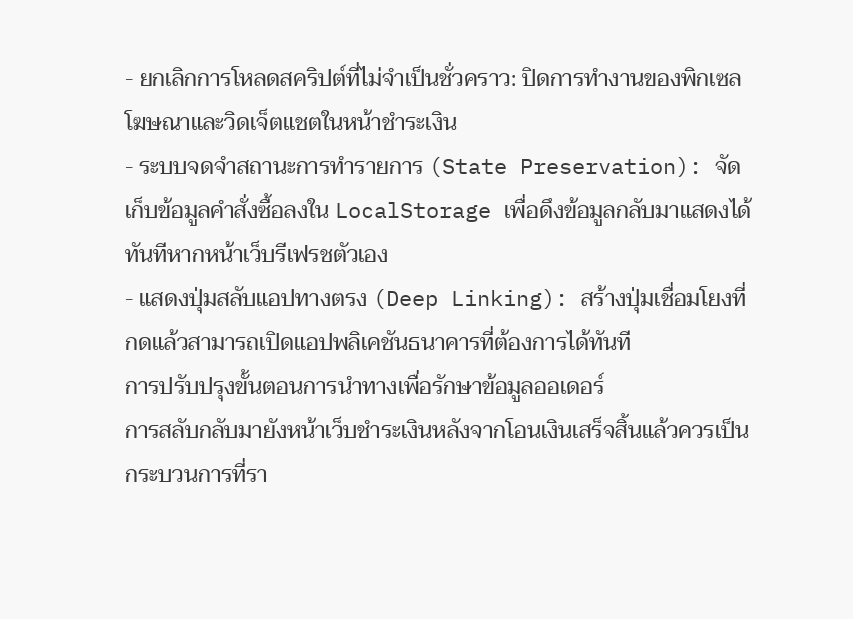- ยกเลิกการโหลดสคริปต์ที่ไม่จำเป็นชั่วคราว: ปิดการทำงานของพิกเซลโฆษณาและวิดเจ็ตแชตในหน้าชำระเงิน
- ระบบจดจำสถานะการทำรายการ (State Preservation): จัดเก็บข้อมูลคำสั่งซื้อลงใน LocalStorage เพื่อดึงข้อมูลกลับมาแสดงได้ทันทีหากหน้าเว็บรีเฟรชตัวเอง
- แสดงปุ่มสลับแอปทางตรง (Deep Linking): สร้างปุ่มเชื่อมโยงที่กดแล้วสามารถเปิดแอปพลิเคชันธนาคารที่ต้องการได้ทันที
การปรับปรุงขั้นตอนการนำทางเพื่อรักษาข้อมูลออเดอร์
การสลับกลับมายังหน้าเว็บชำระเงินหลังจากโอนเงินเสร็จสิ้นแล้วควรเป็นกระบวนการที่รา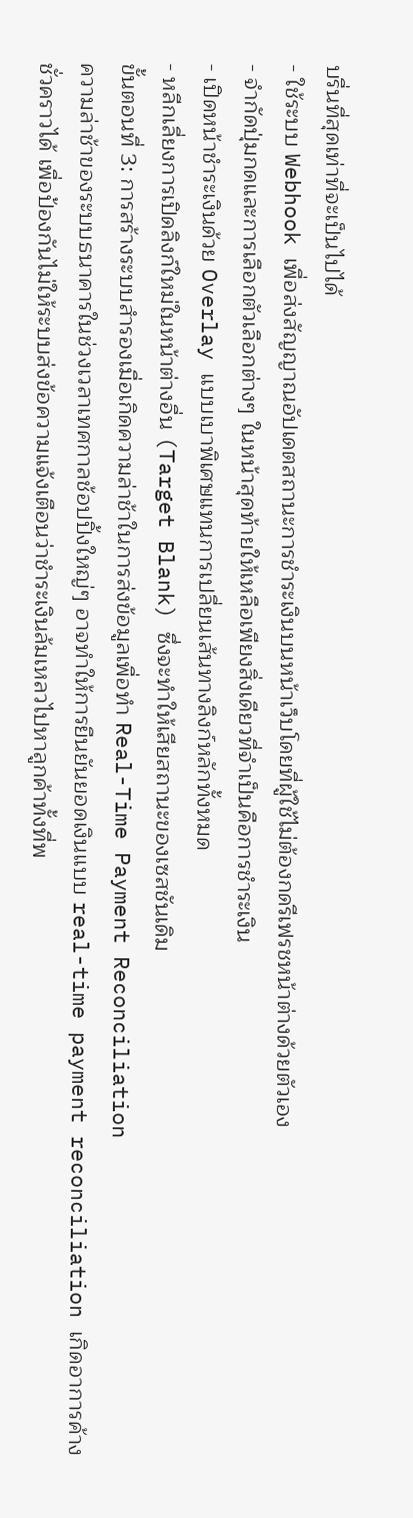บรื่นที่สุดเท่าที่จะเป็นไปได้
- ใช้ระบบ Webhook เพื่อส่งสัญญาณอัปเดตสถานะการชำระเงินบนหน้าเว็บโดยที่ผู้ใช้ไม่ต้องกดรีเฟรชหน้าต่างด้วยตัวเอง
- จำกัดปุ่มกดและการเลือกตัวเลือกต่างๆ ในหน้าสุดท้ายให้เหลือเพียงสิ่งเดียวที่จำเป็นคือการชำระเงิน
- เปิดหน้าชำระเงินด้วย Overlay แบบเบาพิเศษแทนการเปลี่ยนเส้นทางลิงก์หลักทั้งหมด
- หลีกเลี่ยงการเปิดลิงก์ใหม่ในหน้าต่างอื่น (Target Blank) ซึ่งจะทำให้เสียสถานะของเซสชันเดิม
ขั้นตอนที่ 3: การสร้างระบบสำรองเมื่อเกิดความล่าช้าในการส่งข้อมูลเพื่อทำ Real-Time Payment Reconciliation
ความล่าช้าของระบบธนาคารในช่วงเวลาเทศกาลช้อปปิ้งใหญ่ๆ อาจทำให้การยืนยันยอดเงินแบบ real-time payment reconciliation เกิดอาการค้างชั่วคราวได้ เพื่อป้องกันไม่ให้ระบบส่งข้อความแจ้งเตือนว่าชำระเงินล้มเหลวไปหาลูกค้าทั้งที่พ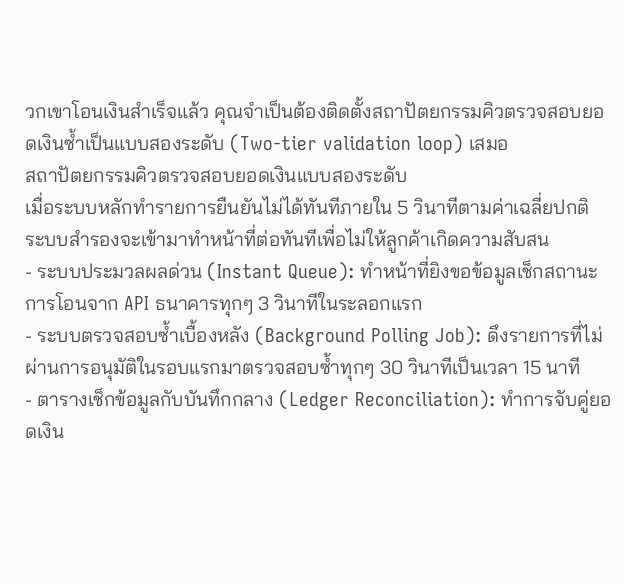วกเขาโอนเงินสำเร็จแล้ว คุณจำเป็นต้องติดตั้งสถาปัตยกรรมคิวตรวจสอบยอดเงินซ้ำเป็นแบบสองระดับ (Two-tier validation loop) เสมอ
สถาปัตยกรรมคิวตรวจสอบยอดเงินแบบสองระดับ
เมื่อระบบหลักทำรายการยืนยันไม่ได้ทันทีภายใน 5 วินาทีตามค่าเฉลี่ยปกติ ระบบสำรองจะเข้ามาทำหน้าที่ต่อทันทีเพื่อไม่ให้ลูกค้าเกิดความสับสน
- ระบบประมวลผลด่วน (Instant Queue): ทำหน้าที่ยิงขอข้อมูลเช็กสถานะการโอนจาก API ธนาคารทุกๆ 3 วินาทีในระลอกแรก
- ระบบตรวจสอบซ้ำเบื้องหลัง (Background Polling Job): ดึงรายการที่ไม่ผ่านการอนุมัติในรอบแรกมาตรวจสอบซ้ำทุกๆ 30 วินาทีเป็นเวลา 15 นาที
- ตารางเช็กข้อมูลกับบันทึกกลาง (Ledger Reconciliation): ทำการจับคู่ยอดเงิน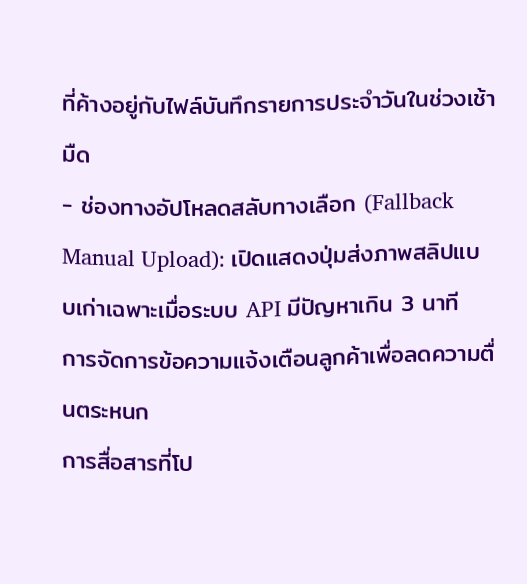ที่ค้างอยู่กับไฟล์บันทึกรายการประจำวันในช่วงเช้ามืด
- ช่องทางอัปโหลดสลับทางเลือก (Fallback Manual Upload): เปิดแสดงปุ่มส่งภาพสลิปแบบเก่าเฉพาะเมื่อระบบ API มีปัญหาเกิน 3 นาที
การจัดการข้อความแจ้งเตือนลูกค้าเพื่อลดความตื่นตระหนก
การสื่อสารที่โป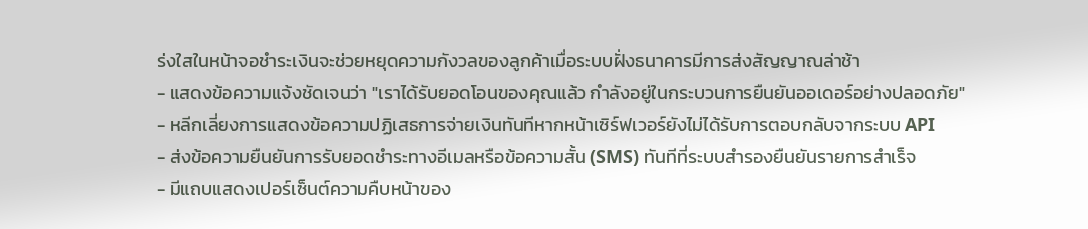ร่งใสในหน้าจอชำระเงินจะช่วยหยุดความกังวลของลูกค้าเมื่อระบบฝั่งธนาคารมีการส่งสัญญาณล่าช้า
- แสดงข้อความแจ้งชัดเจนว่า "เราได้รับยอดโอนของคุณแล้ว กำลังอยู่ในกระบวนการยืนยันออเดอร์อย่างปลอดภัย"
- หลีกเลี่ยงการแสดงข้อความปฏิเสธการจ่ายเงินทันทีหากหน้าเซิร์ฟเวอร์ยังไม่ได้รับการตอบกลับจากระบบ API
- ส่งข้อความยืนยันการรับยอดชำระทางอีเมลหรือข้อความสั้น (SMS) ทันทีที่ระบบสำรองยืนยันรายการสำเร็จ
- มีแถบแสดงเปอร์เซ็นต์ความคืบหน้าของ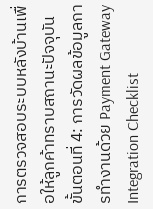การตรวจสอบระบบหลังบ้านเพื่อให้ลูกค้าทราบสถานะปัจจุบัน
ขั้นตอนที่ 4: การวัดผลข้อมูลการทำงานด้วย Payment Gateway Integration Checklist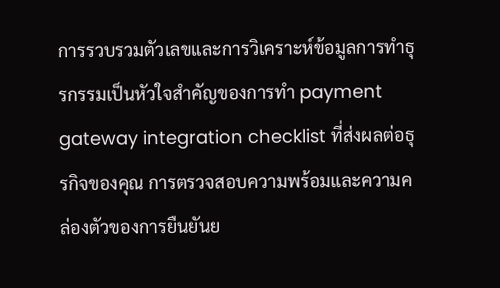การรวบรวมตัวเลขและการวิเคราะห์ข้อมูลการทำธุรกรรมเป็นหัวใจสำคัญของการทำ payment gateway integration checklist ที่ส่งผลต่อธุรกิจของคุณ การตรวจสอบความพร้อมและความคล่องตัวของการยืนยันย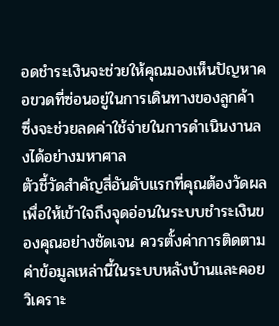อดชำระเงินจะช่วยให้คุณมองเห็นปัญหาคอขวดที่ซ่อนอยู่ในการเดินทางของลูกค้า ซึ่งจะช่วยลดค่าใช้จ่ายในการดำเนินงานลงได้อย่างมหาศาล
ตัวชี้วัดสำคัญสี่อันดับแรกที่คุณต้องวัดผล
เพื่อให้เข้าใจถึงจุดอ่อนในระบบชำระเงินของคุณอย่างชัดเจน ควรตั้งค่าการติดตามค่าข้อมูลเหล่านี้ในระบบหลังบ้านและคอยวิเคราะ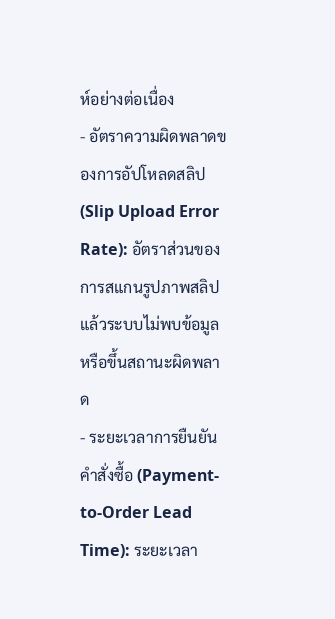ห์อย่างต่อเนื่อง
- อัตราความผิดพลาดของการอัปโหลดสลิป (Slip Upload Error Rate): อัตราส่วนของการสแกนรูปภาพสลิปแล้วระบบไม่พบข้อมูลหรือขึ้นสถานะผิดพลาด
- ระยะเวลาการยืนยันคำสั่งซื้อ (Payment-to-Order Lead Time): ระยะเวลา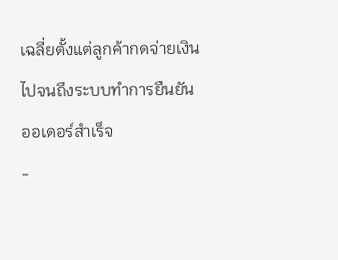เฉลี่ยตั้งแต่ลูกค้ากดจ่ายเงินไปจนถึงระบบทำการยืนยันออเดอร์สำเร็จ
-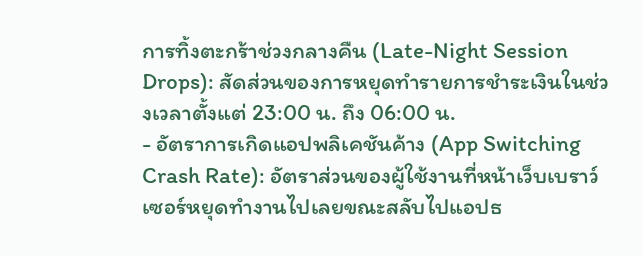การทิ้งตะกร้าช่วงกลางคืน (Late-Night Session Drops): สัดส่วนของการหยุดทำรายการชำระเงินในช่วงเวลาตั้งแต่ 23:00 น. ถึง 06:00 น.
- อัตราการเกิดแอปพลิเคชันค้าง (App Switching Crash Rate): อัตราส่วนของผู้ใช้งานที่หน้าเว็บเบราว์เซอร์หยุดทำงานไปเลยขณะสลับไปแอปธ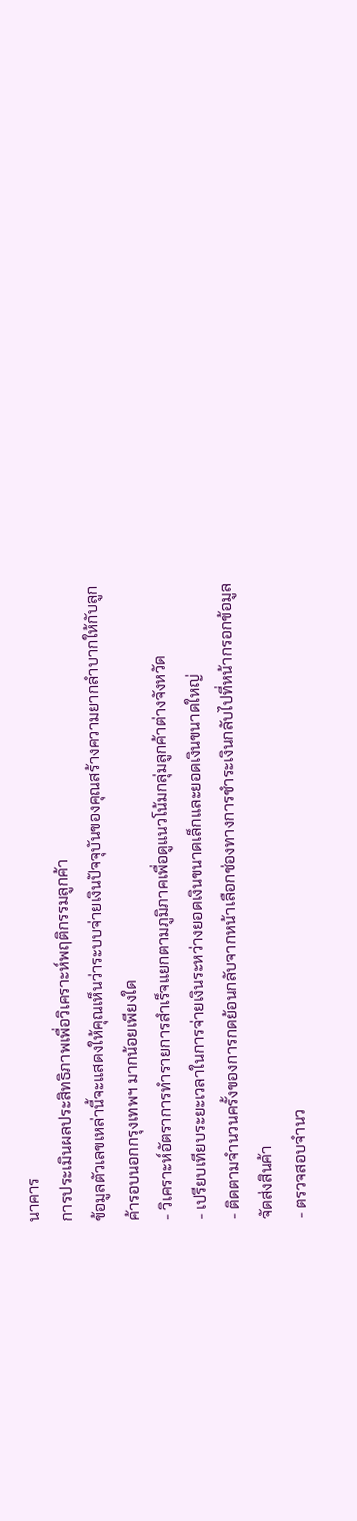นาคาร
การประเมินผลประสิทธิภาพเพื่อวิเคราะห์พฤติกรรมลูกค้า
ข้อมูลตัวเลขเหล่านี้จะแสดงให้คุณเห็นว่าระบบจ่ายเงินปัจจุบันของคุณสร้างความยากลำบากให้กับลูกค้ารอบนอกกรุงเทพฯ มากน้อยเพียงใด
- วิเคราะห์อัตราการทำรายการสำเร็จแยกตามภูมิภาคเพื่อดูแนวโน้มกลุ่มลูกค้าต่างจังหวัด
- เปรียบเทียบระยะเวลาในการจ่ายเงินระหว่างยอดเงินขนาดเล็กและยอดเงินขนาดใหญ่
- ติดตามจำนวนครั้งของการกดย้อนกลับจากหน้าเลือกช่องทางการชำระเงินกลับไปที่หน้ากรอกข้อมูลจัดส่งสินค้า
- ตรวจสอบจำนว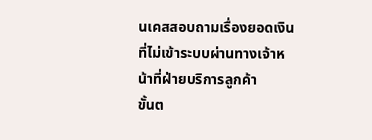นเคสสอบถามเรื่องยอดเงินที่ไม่เข้าระบบผ่านทางเจ้าหน้าที่ฝ่ายบริการลูกค้า
ขั้นต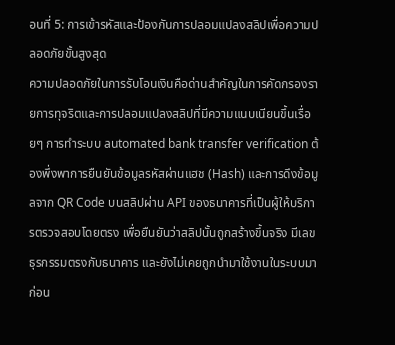อนที่ 5: การเข้ารหัสและป้องกันการปลอมแปลงสลิปเพื่อความปลอดภัยขั้นสูงสุด
ความปลอดภัยในการรับโอนเงินคือด่านสำคัญในการคัดกรองรายการทุจริตและการปลอมแปลงสลิปที่มีความแนบเนียนขึ้นเรื่อยๆ การทำระบบ automated bank transfer verification ต้องพึ่งพาการยืนยันข้อมูลรหัสผ่านแฮช (Hash) และการดึงข้อมูลจาก QR Code บนสลิปผ่าน API ของธนาคารที่เป็นผู้ให้บริการตรวจสอบโดยตรง เพื่อยืนยันว่าสลิปนั้นถูกสร้างขึ้นจริง มีเลขธุรกรรมตรงกับธนาคาร และยังไม่เคยถูกนำมาใช้งานในระบบมาก่อน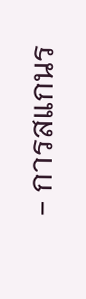- การสแกนร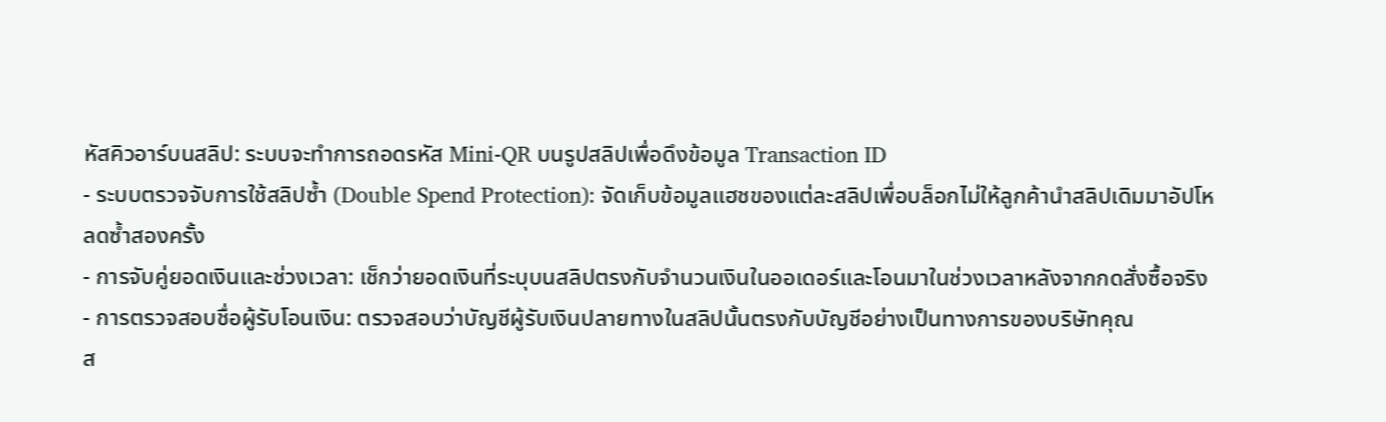หัสคิวอาร์บนสลิป: ระบบจะทำการถอดรหัส Mini-QR บนรูปสลิปเพื่อดึงข้อมูล Transaction ID
- ระบบตรวจจับการใช้สลิปซ้ำ (Double Spend Protection): จัดเก็บข้อมูลแฮชของแต่ละสลิปเพื่อบล็อกไม่ให้ลูกค้านำสลิปเดิมมาอัปโหลดซ้ำสองครั้ง
- การจับคู่ยอดเงินและช่วงเวลา: เช็กว่ายอดเงินที่ระบุบนสลิปตรงกับจำนวนเงินในออเดอร์และโอนมาในช่วงเวลาหลังจากกดสั่งซื้อจริง
- การตรวจสอบชื่อผู้รับโอนเงิน: ตรวจสอบว่าบัญชีผู้รับเงินปลายทางในสลิปนั้นตรงกับบัญชีอย่างเป็นทางการของบริษัทคุณ
ส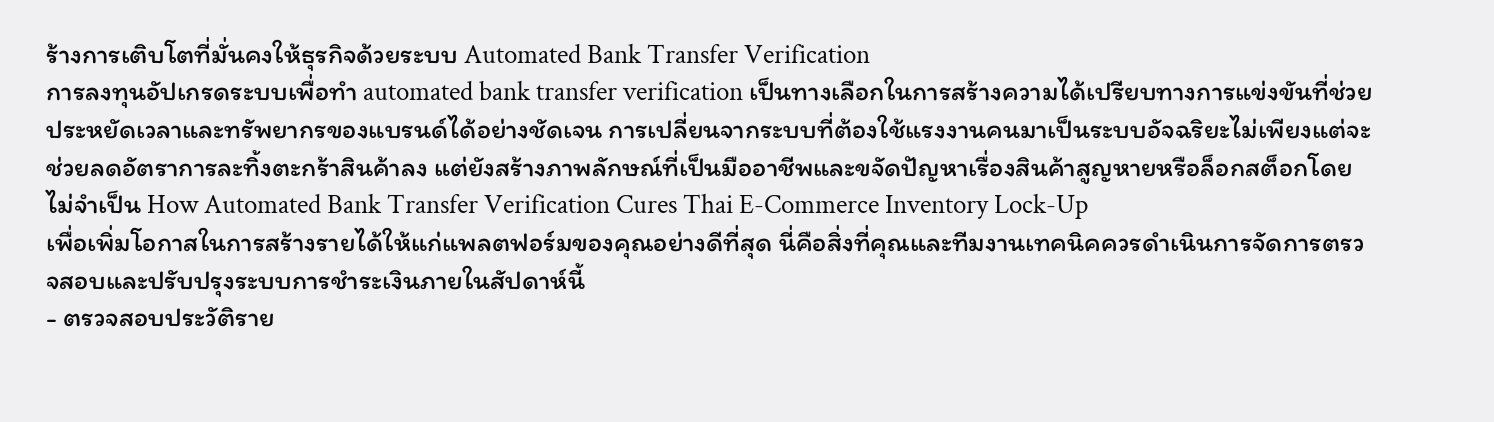ร้างการเติบโตที่มั่นคงให้ธุรกิจด้วยระบบ Automated Bank Transfer Verification
การลงทุนอัปเกรดระบบเพื่อทำ automated bank transfer verification เป็นทางเลือกในการสร้างความได้เปรียบทางการแข่งขันที่ช่วยประหยัดเวลาและทรัพยากรของแบรนด์ได้อย่างชัดเจน การเปลี่ยนจากระบบที่ต้องใช้แรงงานคนมาเป็นระบบอัจฉริยะไม่เพียงแต่จะช่วยลดอัตราการละทิ้งตะกร้าสินค้าลง แต่ยังสร้างภาพลักษณ์ที่เป็นมืออาชีพและขจัดปัญหาเรื่องสินค้าสูญหายหรือล็อกสต็อกโดยไม่จำเป็น How Automated Bank Transfer Verification Cures Thai E-Commerce Inventory Lock-Up
เพื่อเพิ่มโอกาสในการสร้างรายได้ให้แก่แพลตฟอร์มของคุณอย่างดีที่สุด นี่คือสิ่งที่คุณและทีมงานเทคนิคควรดำเนินการจัดการตรวจสอบและปรับปรุงระบบการชำระเงินภายในสัปดาห์นี้
- ตรวจสอบประวัติราย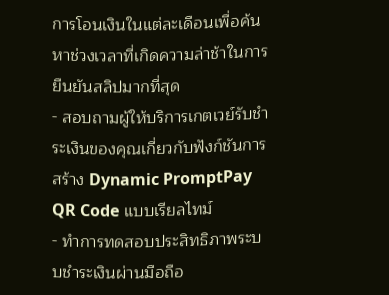การโอนเงินในแต่ละเดือนเพื่อค้นหาช่วงเวลาที่เกิดความล่าช้าในการยืนยันสลิปมากที่สุด
- สอบถามผู้ให้บริการเกตเวย์รับชำระเงินของคุณเกี่ยวกับฟังก์ชันการสร้าง Dynamic PromptPay QR Code แบบเรียลไทม์
- ทำการทดสอบประสิทธิภาพระบบชำระเงินผ่านมือถือ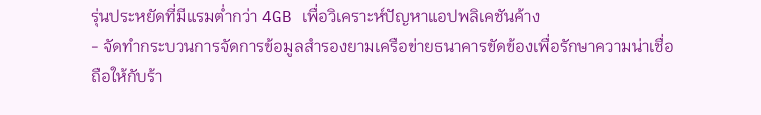รุ่นประหยัดที่มีแรมต่ำกว่า 4GB เพื่อวิเคราะห์ปัญหาแอปพลิเคชันค้าง
- จัดทำกระบวนการจัดการข้อมูลสำรองยามเครือข่ายธนาคารขัดข้องเพื่อรักษาความน่าเชื่อถือให้กับร้า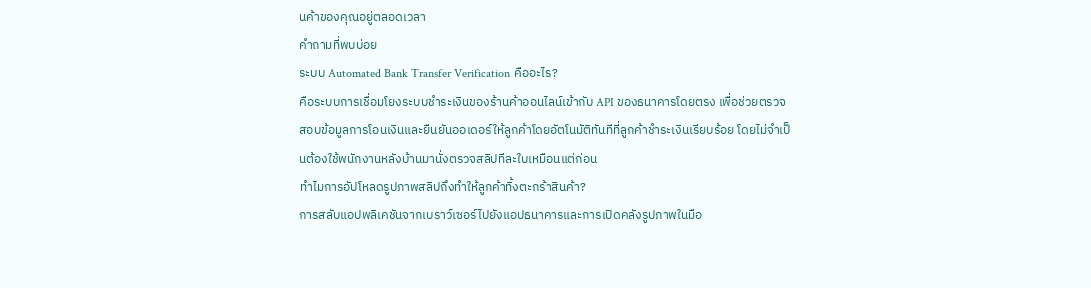นค้าของคุณอยู่ตลอดเวลา
คำถามที่พบบ่อย
ระบบ Automated Bank Transfer Verification คืออะไร?
คือระบบการเชื่อมโยงระบบชำระเงินของร้านค้าออนไลน์เข้ากับ API ของธนาคารโดยตรง เพื่อช่วยตรวจสอบข้อมูลการโอนเงินและยืนยันออเดอร์ให้ลูกค้าโดยอัตโนมัติทันทีที่ลูกค้าชำระเงินเรียบร้อย โดยไม่จำเป็นต้องใช้พนักงานหลังบ้านมานั่งตรวจสลิปทีละใบเหมือนแต่ก่อน
ทำไมการอัปโหลดรูปภาพสลิปถึงทำให้ลูกค้าทิ้งตะกร้าสินค้า?
การสลับแอปพลิเคชันจากเบราว์เซอร์ไปยังแอปธนาคารและการเปิดคลังรูปภาพในมือ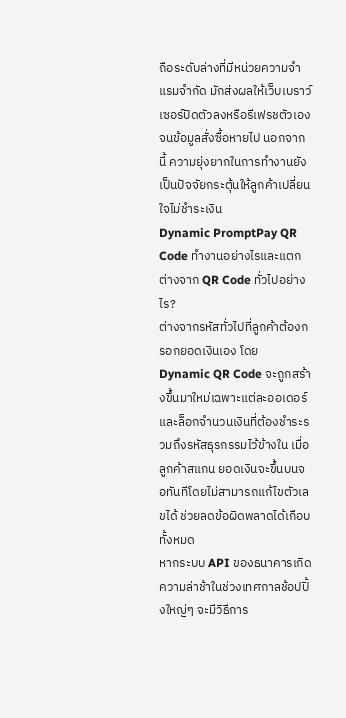ถือระดับล่างที่มีหน่วยความจำแรมจำกัด มักส่งผลให้เว็บเบราว์เซอร์ปิดตัวลงหรือรีเฟรชตัวเองจนข้อมูลสั่งซื้อหายไป นอกจากนี้ ความยุ่งยากในการทำงานยังเป็นปัจจัยกระตุ้นให้ลูกค้าเปลี่ยนใจไม่ชำระเงิน
Dynamic PromptPay QR Code ทำงานอย่างไรและแตกต่างจาก QR Code ทั่วไปอย่างไร?
ต่างจากรหัสทั่วไปที่ลูกค้าต้องกรอกยอดเงินเอง โดย Dynamic QR Code จะถูกสร้างขึ้นมาใหม่เฉพาะแต่ละออเดอร์และล็อกจำนวนเงินที่ต้องชำระรวมถึงรหัสธุรกรรมไว้ข้างใน เมื่อลูกค้าสแกน ยอดเงินจะขึ้นบนจอทันทีโดยไม่สามารถแก้ไขตัวเลขได้ ช่วยลดข้อผิดพลาดได้เกือบทั้งหมด
หากระบบ API ของธนาคารเกิดความล่าช้าในช่วงเทศกาลช้อปปิ้งใหญ่ๆ จะมีวิธีการ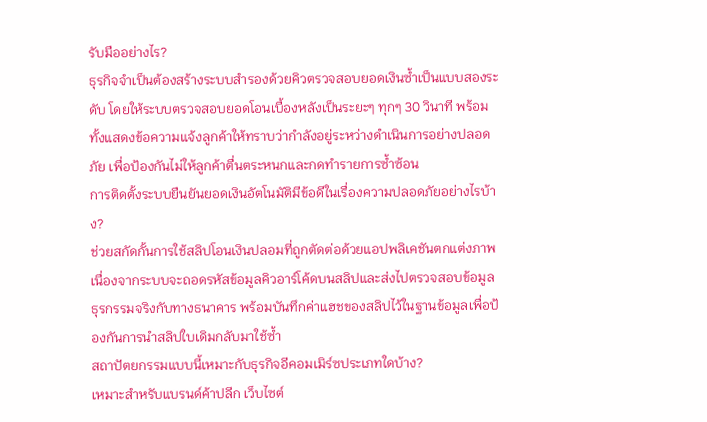รับมืออย่างไร?
ธุรกิจจำเป็นต้องสร้างระบบสำรองด้วยคิวตรวจสอบยอดเงินซ้ำเป็นแบบสองระดับ โดยให้ระบบตรวจสอบยอดโอนเบื้องหลังเป็นระยะๆ ทุกๆ 30 วินาที พร้อมทั้งแสดงข้อความแจ้งลูกค้าให้ทราบว่ากำลังอยู่ระหว่างดำเนินการอย่างปลอดภัย เพื่อป้องกันไม่ให้ลูกค้าตื่นตระหนกและกดทำรายการซ้ำซ้อน
การติดตั้งระบบยืนยันยอดเงินอัตโนมัติมีข้อดีในเรื่องความปลอดภัยอย่างไรบ้าง?
ช่วยสกัดกั้นการใช้สลิปโอนเงินปลอมที่ถูกตัดต่อด้วยแอปพลิเคชันตกแต่งภาพ เนื่องจากระบบจะถอดรหัสข้อมูลคิวอาร์โค้ดบนสลิปและส่งไปตรวจสอบข้อมูลธุรกรรมจริงกับทางธนาคาร พร้อมบันทึกค่าแฮชของสลิปไว้ในฐานข้อมูลเพื่อป้องกันการนำสลิปใบเดิมกลับมาใช้ซ้ำ
สถาปัตยกรรมแบบนี้เหมาะกับธุรกิจอีคอมเมิร์ซประเภทใดบ้าง?
เหมาะสำหรับแบรนด์ค้าปลีก เว็บไซต์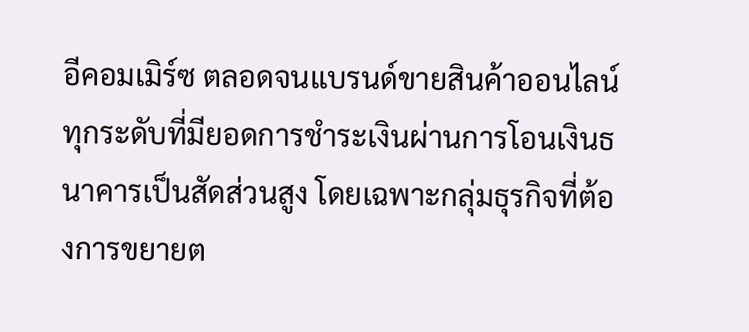อีคอมเมิร์ซ ตลอดจนแบรนด์ขายสินค้าออนไลน์ทุกระดับที่มียอดการชำระเงินผ่านการโอนเงินธนาคารเป็นสัดส่วนสูง โดยเฉพาะกลุ่มธุรกิจที่ต้องการขยายต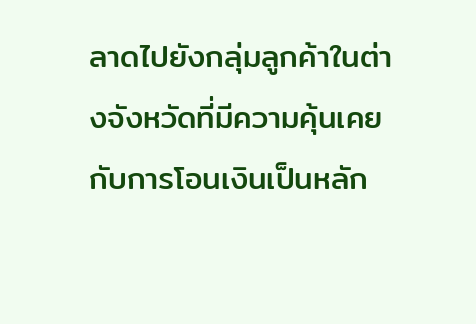ลาดไปยังกลุ่มลูกค้าในต่างจังหวัดที่มีความคุ้นเคยกับการโอนเงินเป็นหลัก